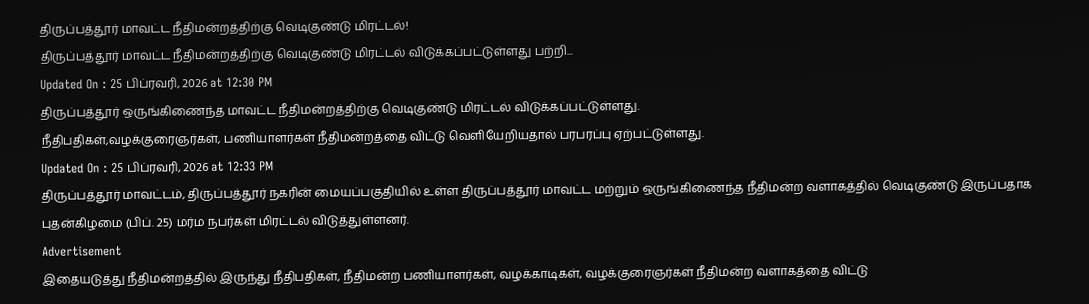திருப்பத்தூர் மாவட்ட நீதிமன்றத்திற்கு வெடிகுண்டு மிரட்டல்!
திருப்பத்தூர் மாவட்ட நீதிமன்றத்திற்கு வெடிகுண்டு மிரட்டல் விடுக்கப்பட்டுள்ளது பற்றி...
Updated On : 25 பிப்ரவரி, 2026 at 12:30 PM
திருப்பத்தூர் ஒருங்கிணைந்த மாவட்ட நீதிமன்றத்திற்கு வெடிகுண்டு மிரட்டல் விடுக்கப்பட்டுள்ளது.
நீதிபதிகள்,வழக்குரைஞர்கள், பணியாளர்கள் நீதிமன்றத்தை விட்டு வெளியேறியதால் பரபரப்பு ஏற்பட்டுள்ளது.
Updated On : 25 பிப்ரவரி, 2026 at 12:33 PM
திருப்பத்தூர் மாவட்டம், திருப்பத்தூர் நகரின் மையப்பகுதியில் உள்ள திருப்பத்தூர் மாவட்ட மற்றும் ஒருங்கிணைந்த நீதிமன்ற வளாகத்தில் வெடிகுண்டு இருப்பதாக புதன்கிழமை (பிப். 25) மர்ம நபர்கள் மிரட்டல் விடுத்துள்ளனர்.
Advertisement
இதையடுத்து நீதிமன்றத்தில் இருந்து நீதிபதிகள், நீதிமன்ற பணியாளர்கள், வழக்காடிகள், வழக்குரைஞர்கள் நீதிமன்ற வளாகத்தை விட்டு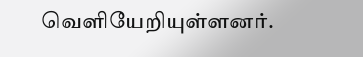வெளியேறியுள்ளனர்.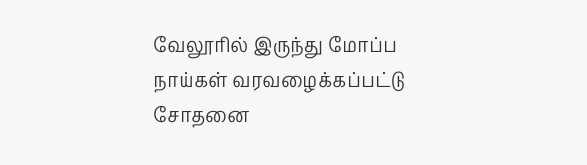வேலூரில் இருந்து மோப்ப நாய்கள் வரவழைக்கப்பட்டு சோதனை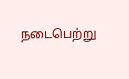நடைபெற்று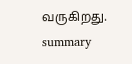வருகிறது.
summary